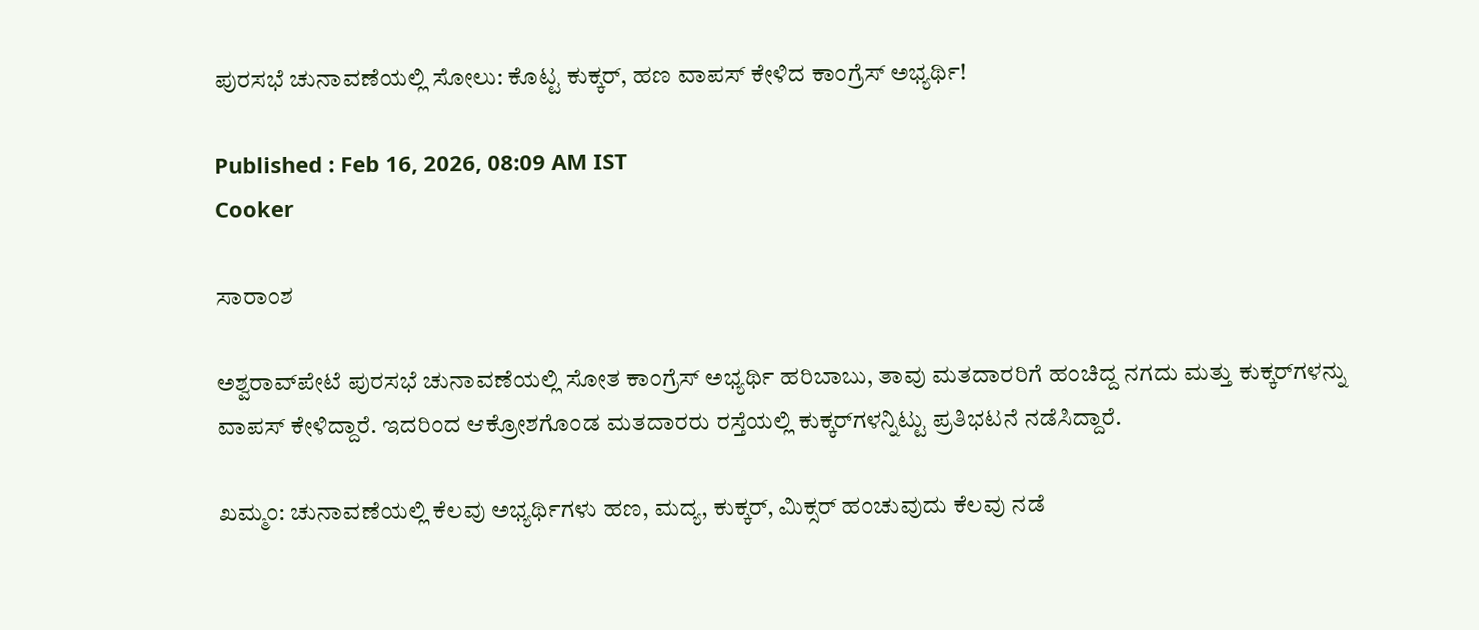ಪುರಸಭೆ ಚುನಾವಣೆಯಲ್ಲಿ ಸೋಲು: ಕೊಟ್ಟ ಕುಕ್ಕರ್, ಹಣ ವಾಪಸ್ ಕೇಳಿದ ಕಾಂಗ್ರೆಸ್ ಅಭ್ಯರ್ಥಿ!

Published : Feb 16, 2026, 08:09 AM IST
Cooker

ಸಾರಾಂಶ

ಅಶ್ವರಾವ್‌ಪೇಟೆ ಪುರಸಭೆ ಚುನಾವಣೆಯಲ್ಲಿ ಸೋತ ಕಾಂಗ್ರೆಸ್ ಅಭ್ಯರ್ಥಿ ಹರಿಬಾಬು, ತಾವು ಮತದಾರರಿಗೆ ಹಂಚಿದ್ದ ನಗದು ಮತ್ತು ಕುಕ್ಕರ್‌ಗಳನ್ನು ವಾಪಸ್ ಕೇಳಿದ್ದಾರೆ. ಇದರಿಂದ ಆಕ್ರೋಶಗೊಂಡ ಮತದಾರರು ರಸ್ತೆಯಲ್ಲಿ ಕುಕ್ಕರ್‌ಗಳನ್ನಿಟ್ಟು ಪ್ರತಿಭಟನೆ ನಡೆಸಿದ್ದಾರೆ.

ಖಮ್ಮಂ: ಚುನಾವಣೆಯಲ್ಲಿ ಕೆಲವು ಅಭ್ಯರ್ಥಿಗಳು ಹಣ, ಮದ್ಯ, ಕುಕ್ಕರ್‌, ಮಿಕ್ಸರ್‌ ಹಂಚುವುದು ಕೆಲವು ನಡೆ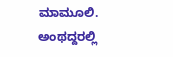ಮಾಮೂಲಿ. ಅಂಥದ್ದರಲ್ಲಿ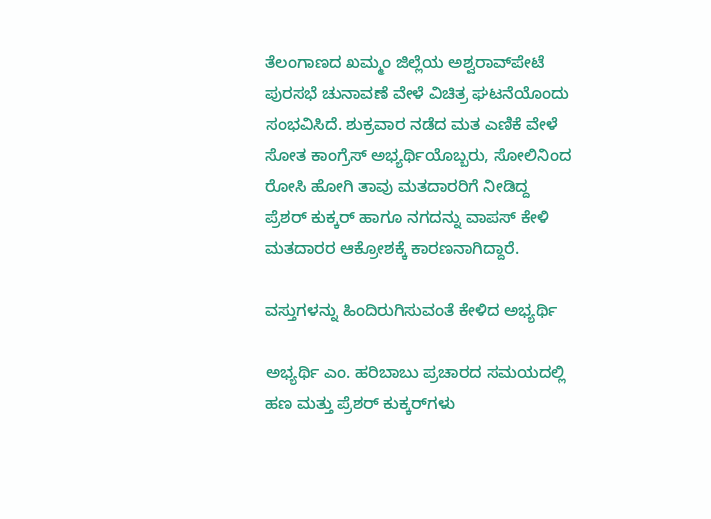ತೆಲಂಗಾಣದ ಖಮ್ಮಂ ಜಿಲ್ಲೆಯ ಅಶ್ವರಾವ್‌ಪೇಟೆ ಪುರಸಭೆ ಚುನಾವಣೆ ವೇಳೆ ವಿಚಿತ್ರ ಘಟನೆಯೊಂದು ಸಂಭವಿಸಿದೆ. ಶುಕ್ರವಾರ ನಡೆದ ಮತ ಎಣಿಕೆ ವೇಳೆ ಸೋತ ಕಾಂಗ್ರೆಸ್‌ ಅಭ್ಯರ್ಥಿಯೊಬ್ಬರು, ಸೋಲಿನಿಂದ ರೋಸಿ ಹೋಗಿ ತಾವು ಮತದಾರರಿಗೆ ನೀಡಿದ್ದ ಪ್ರೆಶರ್‌ ಕುಕ್ಕರ್‌ ಹಾಗೂ ನಗದನ್ನು ವಾಪಸ್‌ ಕೇಳಿ ಮತದಾರರ ಆಕ್ರೋಶಕ್ಕೆ ಕಾರಣನಾಗಿದ್ದಾರೆ.

ವಸ್ತುಗಳನ್ನು ಹಿಂದಿರುಗಿಸುವಂತೆ ಕೇಳಿದ ಅಭ್ಯರ್ಥಿ

ಅಭ್ಯರ್ಥಿ ಎಂ. ಹರಿಬಾಬು ಪ್ರಚಾರದ ಸಮಯದಲ್ಲಿ ಹಣ ಮತ್ತು ಪ್ರೆಶರ್ ಕುಕ್ಕರ್‌ಗಳು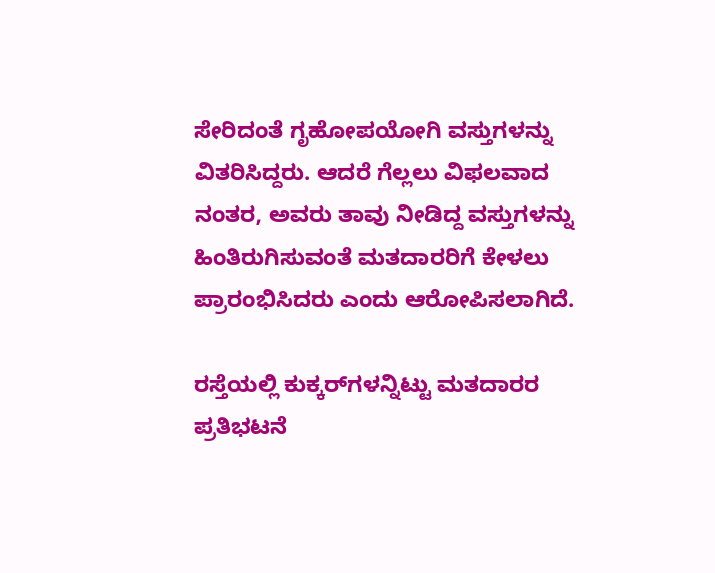ಸೇರಿದಂತೆ ಗೃಹೋಪಯೋಗಿ ವಸ್ತುಗಳನ್ನು ವಿತರಿಸಿದ್ದರು. ಆದರೆ ಗೆಲ್ಲಲು ವಿಫಲವಾದ ನಂತರ, ಅವರು ತಾವು ನೀಡಿದ್ದ ವಸ್ತುಗಳನ್ನು ಹಿಂತಿರುಗಿಸುವಂತೆ ಮತದಾರರಿಗೆ ಕೇಳಲು ಪ್ರಾರಂಭಿಸಿದರು ಎಂದು ಆರೋಪಿಸಲಾಗಿದೆ.

ರಸ್ತೆಯಲ್ಲಿ ಕುಕ್ಕರ್‌ಗಳನ್ನಿಟ್ಟು ಮತದಾರರ ಪ್ರತಿಭಟನೆ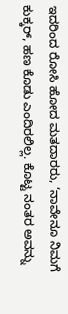ಇದರಿಂದ ರೋಸಿ ಹೋದ ಮತದಾರರು, ‘ನಾವೇನೂ ನಿಮಗೆ ಕುಕ್ಕರ್, ಹಣ ಕೊಡು ಎಂದಿರಲಿಲ್ಲ. ಕೊಟ್ಟ ನಂತರ ಅವನ್ನು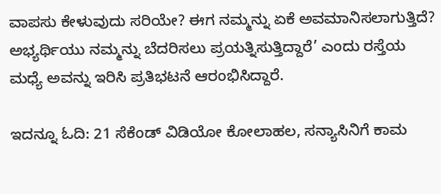ವಾಪಸು ಕೇಳುವುದು ಸರಿಯೇ? ಈಗ ನಮ್ಮನ್ನು ಏಕೆ ಅವಮಾನಿಸಲಾಗುತ್ತಿದೆ? ಅಭ್ಯರ್ಥಿಯು ನಮ್ಮನ್ನು ಬೆದರಿಸಲು ಪ್ರಯತ್ನಿಸುತ್ತಿದ್ದಾರೆ’ ಎಂದು ರಸ್ತೆಯ ಮಧ್ಯೆ ಅವನ್ನು ಇರಿಸಿ ಪ್ರತಿಭಟನೆ ಆರಂಭಿಸಿದ್ದಾರೆ.

ಇದನ್ನೂ ಓದಿ: 21 ಸೆಕೆಂಡ್ ವಿಡಿಯೋ ಕೋಲಾಹಲ, ಸನ್ಯಾಸಿನಿಗೆ ಕಾಮ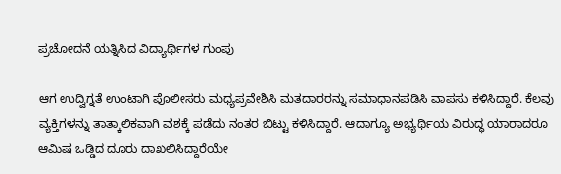ಪ್ರಚೋದನೆ ಯತ್ನಿಸಿದ ವಿದ್ಯಾರ್ಥಿಗಳ ಗುಂಪು

ಆಗ ಉದ್ವಿಗ್ನತೆ ಉಂಟಾಗಿ ಪೊಲೀಸರು ಮಧ್ಯಪ್ರವೇಶಿಸಿ ಮತದಾರರನ್ನು ಸಮಾಧಾನಪಡಿಸಿ ವಾಪಸು ಕಳಿಸಿದ್ದಾರೆ. ಕೆಲವು ವ್ಯಕ್ತಿಗಳನ್ನು ತಾತ್ಕಾಲಿಕವಾಗಿ ವಶಕ್ಕೆ ಪಡೆದು ನಂತರ ಬಿಟ್ಟು ಕಳಿಸಿದ್ದಾರೆ. ಆದಾಗ್ಯೂ ಅಭ್ಯರ್ಥಿಯ ವಿರುದ್ಧ ಯಾರಾದರೂ ಆಮಿಷ ಒಡ್ಡಿದ ದೂರು ದಾಖಲಿಸಿದ್ದಾರೆಯೇ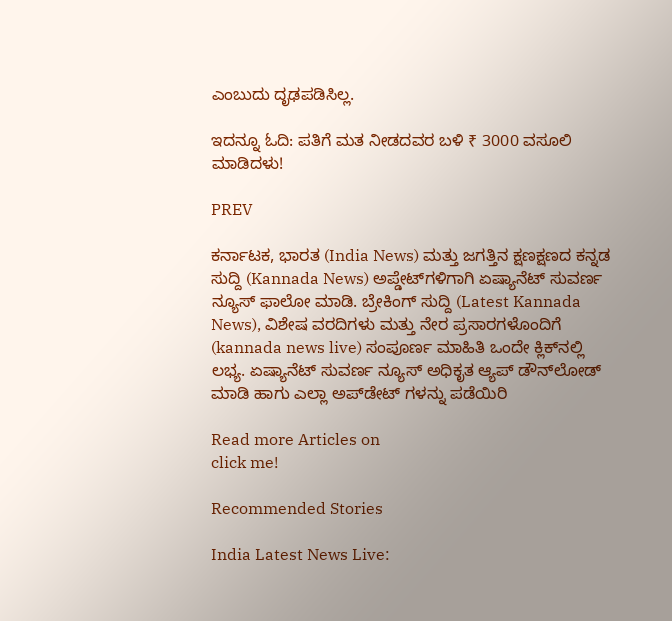ಎಂಬುದು ದೃಢಪಡಿಸಿಲ್ಲ.

ಇದನ್ನೂ ಓದಿ: ಪತಿಗೆ ಮತ ನೀಡದವರ ಬಳಿ ₹ 3000 ವಸೂಲಿ ಮಾಡಿದಳು!

PREV

ಕರ್ನಾಟಕ, ಭಾರತ (India News) ಮತ್ತು ಜಗತ್ತಿನ ಕ್ಷಣಕ್ಷಣದ ಕನ್ನಡ ಸುದ್ದಿ (Kannada News) ಅಪ್ಡೇಟ್‌ಗಳಿಗಾಗಿ ಏಷ್ಯಾನೆಟ್ ಸುವರ್ಣ ನ್ಯೂಸ್‌ ಫಾಲೋ ಮಾಡಿ. ಬ್ರೇಕಿಂಗ್ ಸುದ್ದಿ (Latest Kannada News), ವಿಶೇಷ ವರದಿಗಳು ಮತ್ತು ನೇರ ಪ್ರಸಾರಗಳೊಂದಿಗೆ (kannada news live) ಸಂಪೂರ್ಣ ಮಾಹಿತಿ ಒಂದೇ ಕ್ಲಿಕ್‌ನಲ್ಲಿ ಲಭ್ಯ. ಏಷ್ಯಾನೆಟ್ ಸುವರ್ಣ ನ್ಯೂಸ್ ಅಧಿಕೃತ ಆ್ಯಪ್ ಡೌನ್‌ಲೋಡ್ ಮಾಡಿ ಹಾಗು ಎಲ್ಲಾ ಅಪ್‌ಡೇಟ್ ಗಳನ್ನು ಪಡೆಯಿರಿ

Read more Articles on
click me!

Recommended Stories

India Latest News Live: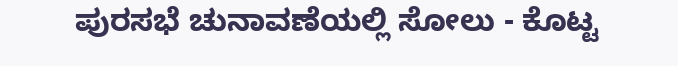ಪುರಸಭೆ ಚುನಾವಣೆಯಲ್ಲಿ ಸೋಲು - ಕೊಟ್ಟ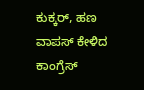ಕುಕ್ಕರ್, ಹಣ ವಾಪಸ್ ಕೇಳಿದ ಕಾಂಗ್ರೆಸ್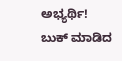ಅಭ್ಯರ್ಥಿ!
ಬುಕ್ ಮಾಡಿದ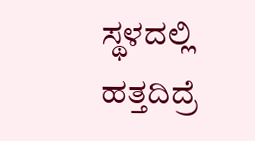ಸ್ಥಳದಲ್ಲಿ ಹತ್ತದಿದ್ರೆ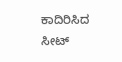ಕಾದಿರಿಸಿದ ಸೀಟ್‌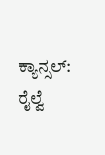ಕ್ಯಾನ್ಸಲ್‌: ರೈಲ್ವೆ